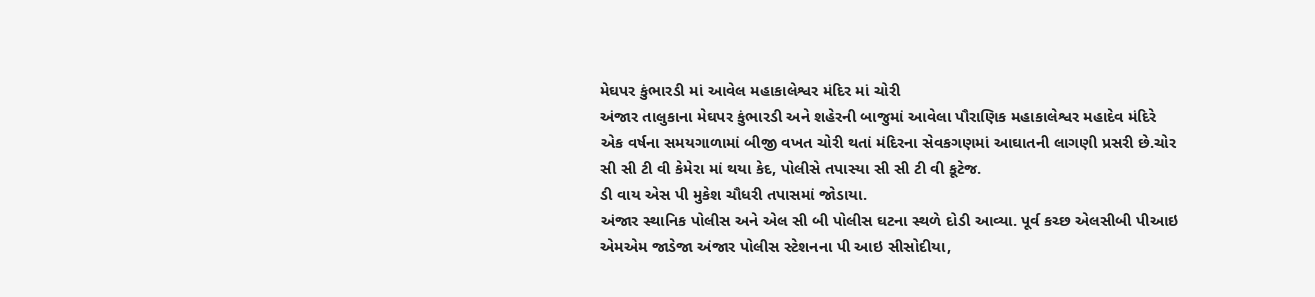મેઘપર કુંભારડી માં આવેલ મહાકાલેશ્વર મંદિર માં ચોરી
અંજાર તાલુકાના મેઘપર કુંભારડી અને શહેરની બાજુમાં આવેલા પૌરાણિક મહાકાલેશ્વર મહાદેવ મંદિરે એક વર્ષના સમયગાળામાં બીજી વખત ચોરી થતાં મંદિરના સેવકગણમાં આઘાતની લાગણી પ્રસરી છે.ચોર સી સી ટી વી કેમેરા માં થયા કેદ, પોલીસે તપાસ્યા સી સી ટી વી કૂટેજ.
ડી વાય એસ પી મુકેશ ચૌધરી તપાસમાં જોડાયા.
અંજાર સ્થાનિક પોલીસ અને એલ સી બી પોલીસ ઘટના સ્થળે દોડી આવ્યા. પૂર્વ કચ્છ એલસીબી પીઆઇ એમએમ જાડેજા અંજાર પોલીસ સ્ટેશનના પી આઇ સીસોદીયા,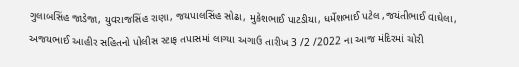ગુલાબસિંહ જાડેજા, યુવરાજસિંહ રાણા, જયપાલસિંહ સોઢા, મુકેશભાઈ પાટડીયા, ધર્મેશભાઈ પટેલ ,જયંતીભાઈ વાઘેલા, અજયભાઈ આહીર સહિતનો પોલીસ સ્ટાફ તપાસમાં લાગ્યા અગાઉ તારીખ 3 /2 /2022 ના આજ મંદિરમાં ચોરી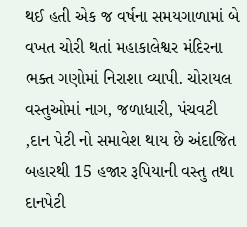થઈ હતી એક જ વર્ષના સમયગાળામાં બે વખત ચોરી થતાં મહાકાલેશ્વર મંદિરના ભક્ત ગણોમાં નિરાશા વ્યાપી. ચોરાયલ વસ્તુઓમાં નાગ, જળાધારી, પંચવટી ,દાન પેટી નો સમાવેશ થાય છે અંદાજિત બહારથી 15 હજાર રૂપિયાની વસ્તુ તથા દાનપેટી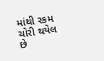માંથી રકમ ચોરી થયેલ છે